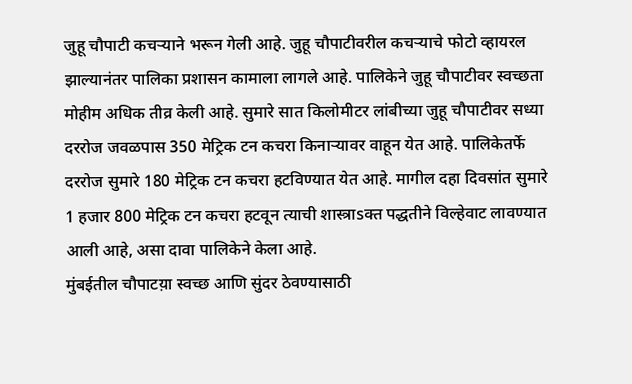जुहू चौपाटी कचऱ्याने भरून गेली आहे. जुहू चौपाटीवरील कचऱ्याचे फोटो व्हायरल झाल्यानंतर पालिका प्रशासन कामाला लागले आहे. पालिकेने जुहू चौपाटीवर स्वच्छता मोहीम अधिक तीव्र केली आहे. सुमारे सात किलोमीटर लांबीच्या जुहू चौपाटीवर सध्या दररोज जवळपास 350 मेट्रिक टन कचरा किनाऱ्यावर वाहून येत आहे. पालिकेतर्फे दररोज सुमारे 180 मेट्रिक टन कचरा हटविण्यात येत आहे. मागील दहा दिवसांत सुमारे 1 हजार 800 मेट्रिक टन कचरा हटवून त्याची शास्त्राsक्त पद्धतीने विल्हेवाट लावण्यात आली आहे, असा दावा पालिकेने केला आहे.
मुंबईतील चौपाटय़ा स्वच्छ आणि सुंदर ठेवण्यासाठी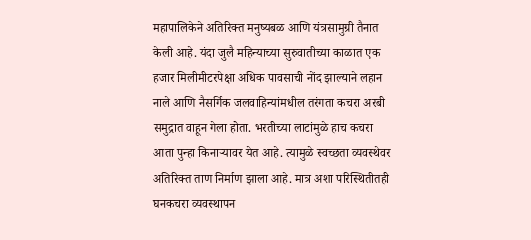महापालिकेने अतिरिक्त मनुष्यबळ आणि यंत्रसामुग्री तैनात केली आहे. यंदा जुलै महिन्याच्या सुरुवातीच्या काळात एक हजार मिलीमीटरपेक्षा अधिक पावसाची नोंद झाल्याने लहान नाले आणि नैसर्गिक जलवाहिन्यांमधील तरंगता कचरा अरबी समुद्रात वाहून गेला होता. भरतीच्या लाटांमुळे हाच कचरा आता पुन्हा किनाऱ्यावर येत आहे. त्यामुळे स्वच्छता व्यवस्थेवर अतिरिक्त ताण निर्माण झाला आहे. मात्र अशा परिस्थितीतही घनकचरा व्यवस्थापन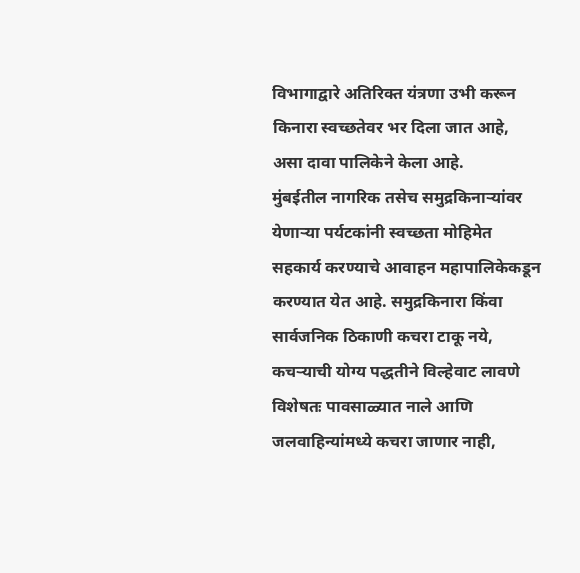विभागाद्वारे अतिरिक्त यंत्रणा उभी करून किनारा स्वच्छतेवर भर दिला जात आहे, असा दावा पालिकेने केला आहे.
मुंबईतील नागरिक तसेच समुद्रकिनाऱ्यांवर येणाऱ्या पर्यटकांनी स्वच्छता मोहिमेत सहकार्य करण्याचे आवाहन महापालिकेकडून करण्यात येत आहे. समुद्रकिनारा किंवा सार्वजनिक ठिकाणी कचरा टाकू नये, कचऱ्याची योग्य पद्धतीने विल्हेवाट लावणे विशेषतः पावसाळ्यात नाले आणि जलवाहिन्यांमध्ये कचरा जाणार नाही,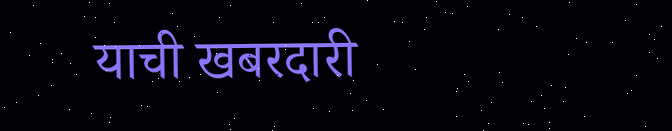याची खबरदारी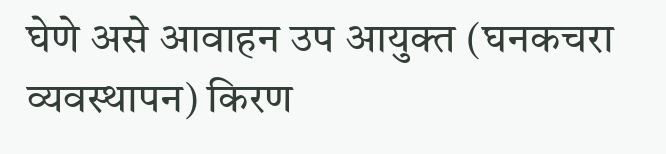घेणे असे आवाहन उप आयुक्त (घनकचरा व्यवस्थापन) किरण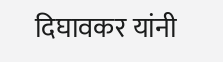दिघावकर यांनी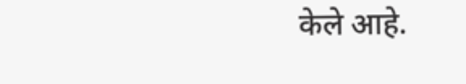केले आहे.